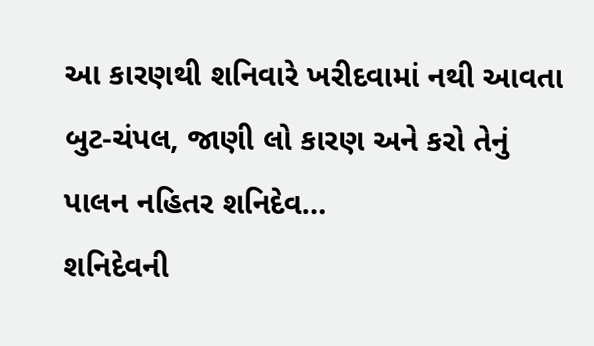આ કારણથી શનિવારે ખરીદવામાં નથી આવતા બુટ-ચંપલ, જાણી લો કારણ અને કરો તેનું પાલન નહિતર શનિદેવ…
શનિદેવની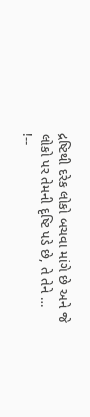દ્રષ્ટિથી દરેક લોકો બચવા માંગે છે અને જે લોકો પર તેમની દૃષ્ટિ પડે છે, તે તેને …
!--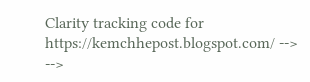Clarity tracking code for https://kemchhepost.blogspot.com/ --> -->